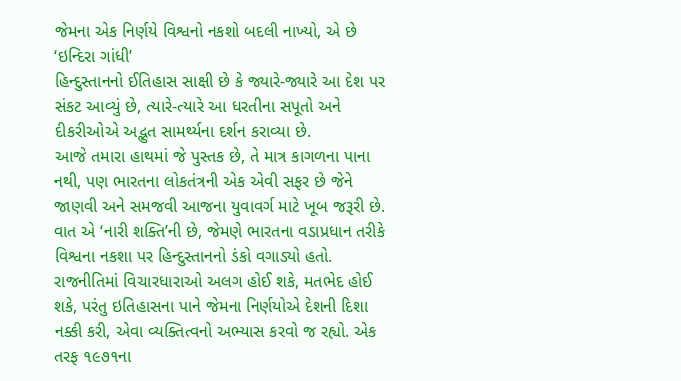જેમના એક નિર્ણયે વિશ્વનો નકશો બદલી નાખ્યો, એ છે ‘ઇન્દિરા ગાંધી’
હિન્દુસ્તાનનો ઈતિહાસ સાક્ષી છે કે જ્યારે-જ્યારે આ દેશ પર સંકટ આવ્યું છે, ત્યારે-ત્યારે આ ધરતીના સપૂતો અને દીકરીઓએ અદ્ભુત સામર્થ્યના દર્શન કરાવ્યા છે.
આજે તમારા હાથમાં જે પુસ્તક છે, તે માત્ર કાગળના પાના નથી, પણ ભારતના લોકતંત્રની એક એવી સફર છે જેને જાણવી અને સમજવી આજના યુવાવર્ગ માટે ખૂબ જરૂરી છે. વાત એ ‘નારી શક્તિ’ની છે, જેમણે ભારતના વડાપ્રધાન તરીકે વિશ્વના નકશા પર હિન્દુસ્તાનનો ડંકો વગાડ્યો હતો.
રાજનીતિમાં વિચારધારાઓ અલગ હોઈ શકે, મતભેદ હોઈ શકે, પરંતુ ઇતિહાસના પાને જેમના નિર્ણયોએ દેશની દિશા નક્કી કરી, એવા વ્યક્તિત્વનો અભ્યાસ કરવો જ રહ્યો. એક તરફ ૧૯૭૧ના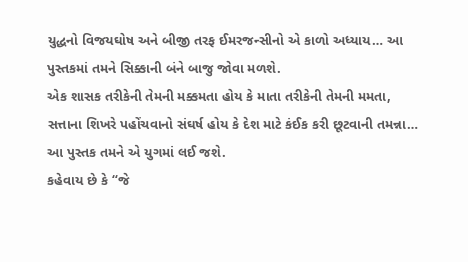યુદ્ધનો વિજયઘોષ અને બીજી તરફ ઈમરજન્સીનો એ કાળો અધ્યાય… આ પુસ્તકમાં તમને સિક્કાની બંને બાજુ જોવા મળશે.
એક શાસક તરીકેની તેમની મક્કમતા હોય કે માતા તરીકેની તેમની મમતા, સત્તાના શિખરે પહોંચવાનો સંઘર્ષ હોય કે દેશ માટે કંઈક કરી છૂટવાની તમન્ના… આ પુસ્તક તમને એ યુગમાં લઈ જશે.
કહેવાય છે કે “જે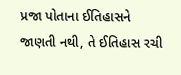પ્રજા પોતાના ઈતિહાસને જાણતી નથી, તે ઈતિહાસ રચી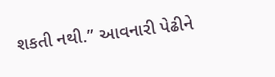શકતી નથી.” આવનારી પેઢીને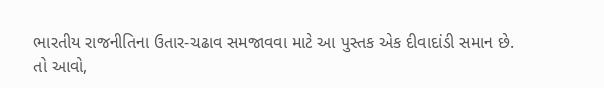ભારતીય રાજનીતિના ઉતાર-ચઢાવ સમજાવવા માટે આ પુસ્તક એક દીવાદાંડી સમાન છે.
તો આવો,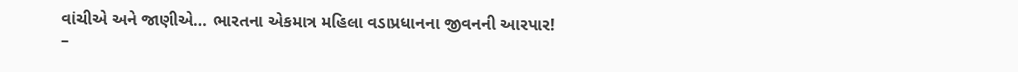વાંચીએ અને જાણીએ… ભારતના એકમાત્ર મહિલા વડાપ્રધાનના જીવનની આરપાર!
–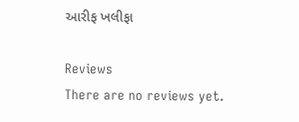આરીફ ખલીફા

Reviews
There are no reviews yet.